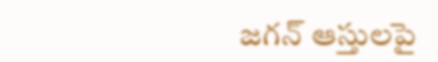జగన్ ఆస్తులపై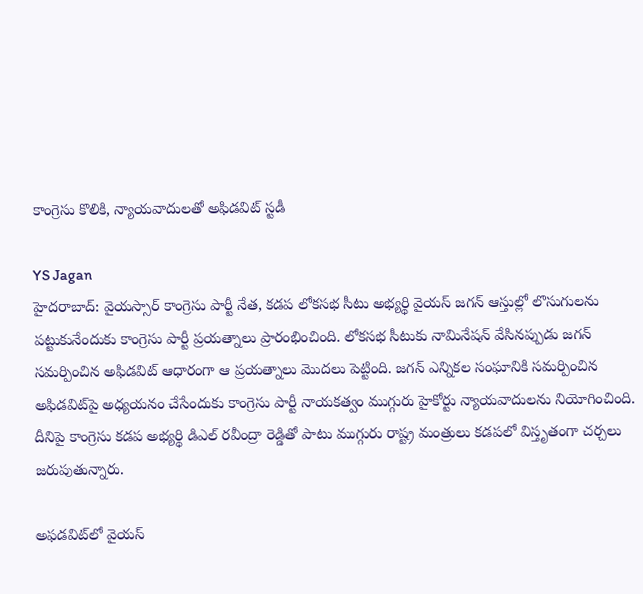కాంగ్రెసు కొలికి, న్యాయవాదులతో అఫిడవిట్ స్టడీ

YS Jagan
హైదరాబాద్: వైయస్సార్ కాంగ్రెసు పార్టీ నేత, కడప లోకసభ సీటు అభ్యర్థి వైయస్ జగన్ ఆస్తుల్లో లొసుగులను పట్టుకునేందుకు కాంగ్రెసు పార్టీ ప్రయత్నాలు ప్రారంభించింది. లోకసభ సీటుకు నామినేషన్ వేసినప్పుడు జగన్ సమర్పించిన అఫిడవిట్ ఆధారంగా ఆ ప్రయత్నాలు మొదలు పెట్టింది. జగన్ ఎన్నికల సంఘానికి సమర్పించిన అఫిడవిట్‌పై అధ్యయనం చేసేందుకు కాంగ్రెసు పార్టీ నాయకత్వం ముగ్గురు హైకోర్టు న్యాయవాదులను నియోగించింది. దీనిపై కాంగ్రెసు కడప అభ్యర్థి డిఎల్ రవీంద్రా రెడ్డితో పాటు ముగ్గురు రాష్ట్ర మంత్రులు కడపలో విస్తృతంగా చర్చలు జరుపుతున్నారు.

అఫడవిట్‌లో వైయస్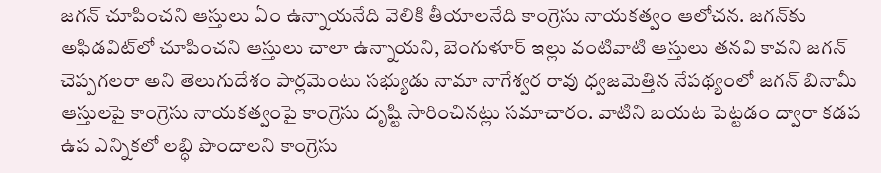జగన్ చూపించని ఆస్తులు ఏం ఉన్నాయనేది వెలికి తీయాలనేది కాంగ్రెసు నాయకత్వం ఆలోచన. జగన్‌కు అఫిడవిట్‌లో చూపించని ఆస్తులు చాలా ఉన్నాయని, బెంగుళూర్ ఇల్లు వంటివాటి ఆస్తులు తనవి కావని జగన్ చెప్పగలరా అని తెలుగుదేశం పార్లమెంటు సభ్యుడు నామా నాగేశ్వర రావు ధ్వజమెత్తిన నేపథ్యంలో జగన్ బినామీ ఆస్తులపై కాంగ్రెసు నాయకత్వంపై కాంగ్రెసు దృష్టి సారించినట్లు సమాచారం. వాటిని బయట పెట్టడం ద్వారా కడప ఉప ఎన్నికలో లబ్ధి పొందాలని కాంగ్రెసు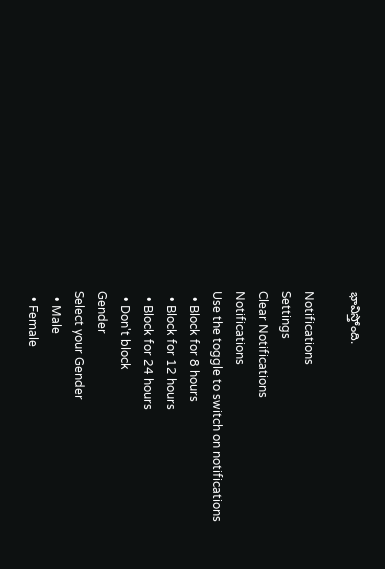భావిస్తోంది.

Notifications
Settings
Clear Notifications
Notifications
Use the toggle to switch on notifications
  • Block for 8 hours
  • Block for 12 hours
  • Block for 24 hours
  • Don't block
Gender
Select your Gender
  • Male
  • Female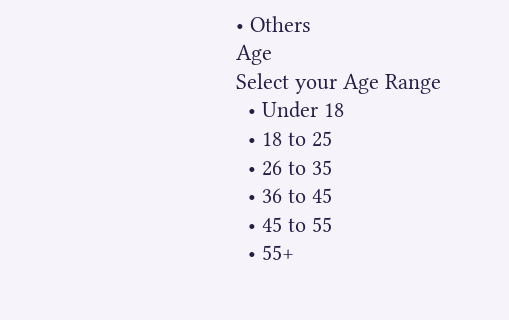• Others
Age
Select your Age Range
  • Under 18
  • 18 to 25
  • 26 to 35
  • 36 to 45
  • 45 to 55
  • 55+